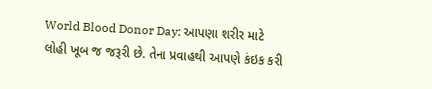World Blood Donor Day: આપણા શરીર માટે લોહી ખૂબ જ જરૂરી છે. તેના પ્રવાહથી આપણે કંઇક કરી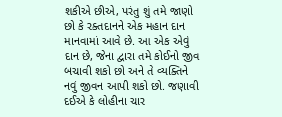શકીએ છીએ, પરંતુ શું તમે જાણો છો કે રક્તદાનને એક મહાન દાન માનવામાં આવે છે. આ એક એવું દાન છે, જેના દ્વારા તમે કોઈનો જીવ બચાવી શકો છો અને તે વ્યક્તિને નવું જીવન આપી શકો છો. જણાવી દઈએ કે લોહીના ચાર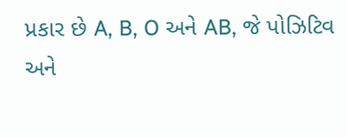પ્રકાર છે A, B, O અને AB, જે પોઝિટિવ અને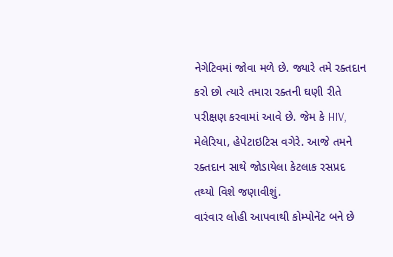નેગેટિવમાં જોવા મળે છે. જ્યારે તમે રક્તદાન કરો છો ત્યારે તમારા રક્તની ઘણી રીતે પરીક્ષણ કરવામાં આવે છે. જેમ કે HIV, મેલેરિયા, હેપેટાઇટિસ વગેરે. આજે તમને રક્તદાન સાથે જોડાયેલા કેટલાક રસપ્રદ તથ્યો વિશે જણાવીશું.
વારંવાર લોહી આપવાથી કોમ્પોનેંટ બને છે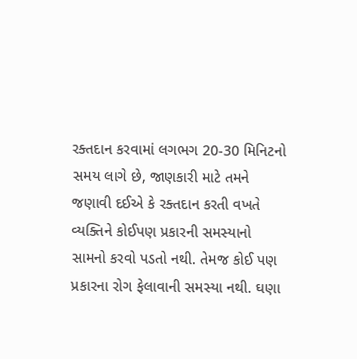રક્તદાન કરવામાં લગભગ 20-30 મિનિટનો સમય લાગે છે, જાણકારી માટે તમને જણાવી દઈએ કે રક્તદાન કરતી વખતે વ્યક્તિને કોઈપણ પ્રકારની સમસ્યાનો સામનો કરવો પડતો નથી. તેમજ કોઈ પણ પ્રકારના રોગ ફેલાવાની સમસ્યા નથી. ઘણા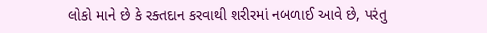લોકો માને છે કે રક્તદાન કરવાથી શરીરમાં નબળાઈ આવે છે, પરંતુ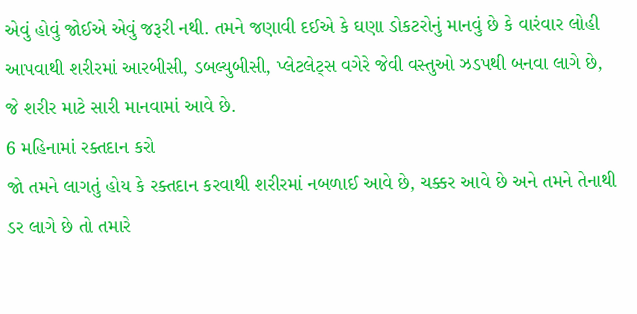એવું હોવું જોઈએ એવું જરૂરી નથી. તમને જણાવી દઈએ કે ઘણા ડોકટરોનું માનવું છે કે વારંવાર લોહી આપવાથી શરીરમાં આરબીસી, ડબલ્યુબીસી, પ્લેટલેટ્સ વગેરે જેવી વસ્તુઓ ઝડપથી બનવા લાગે છે, જે શરીર માટે સારી માનવામાં આવે છે.
6 મહિનામાં રક્તદાન કરો
જો તમને લાગતું હોય કે રક્તદાન કરવાથી શરીરમાં નબળાઈ આવે છે, ચક્કર આવે છે અને તમને તેનાથી ડર લાગે છે તો તમારે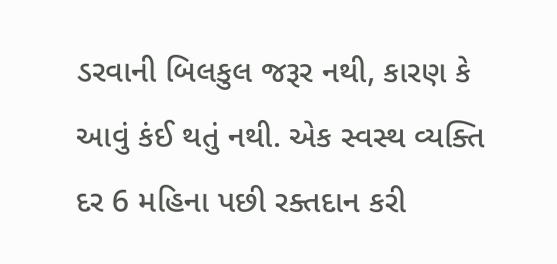ડરવાની બિલકુલ જરૂર નથી, કારણ કે આવું કંઈ થતું નથી. એક સ્વસ્થ વ્યક્તિ દર 6 મહિના પછી રક્તદાન કરી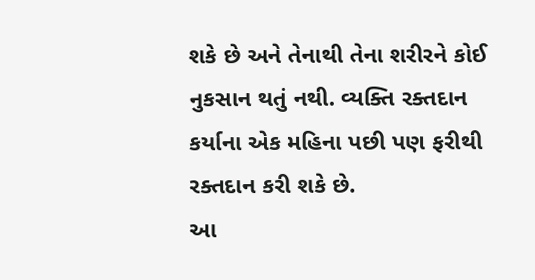શકે છે અને તેનાથી તેના શરીરને કોઈ નુકસાન થતું નથી. વ્યક્તિ રક્તદાન કર્યાના એક મહિના પછી પણ ફરીથી રક્તદાન કરી શકે છે.
આ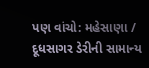પણ વાંચો: મહેસાણા / દૂધસાગર ડેરીની સામાન્ય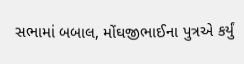સભામાં બબાલ, મોંઘજીભાઈના પુત્રએ કર્યું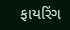ફાયરિંગ